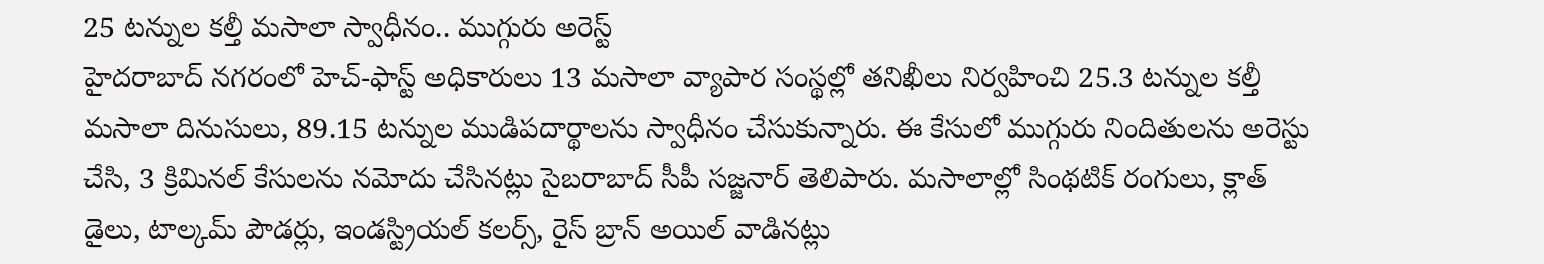25 టన్నుల కల్తీ మసాలా స్వాధీనం.. ముగ్గురు అరెస్ట్
హైదరాబాద్ నగరంలో హెచ్-ఫాస్ట్ అధికారులు 13 మసాలా వ్యాపార సంస్థల్లో తనిఖీలు నిర్వహించి 25.3 టన్నుల కల్తీ మసాలా దినుసులు, 89.15 టన్నుల ముడిపదార్థాలను స్వాధీనం చేసుకున్నారు. ఈ కేసులో ముగ్గురు నిందితులను అరెస్టు చేసి, 3 క్రిమినల్ కేసులను నమోదు చేసినట్లు సైబరాబాద్ సీపీ సజ్జనార్ తెలిపారు. మసాలాల్లో సింథటిక్ రంగులు, క్లాత్ డైలు, టాల్కమ్ పౌడర్లు, ఇండస్ట్రియల్ కలర్స్, రైస్ బ్రాన్ అయిల్ వాడినట్లు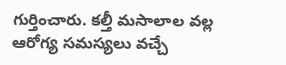గుర్తించారు. కల్తీ మసాలాల వల్ల ఆరోగ్య సమస్యలు వచ్చే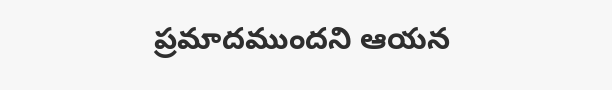ప్రమాదముందని ఆయన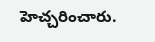హెచ్చరించారు.